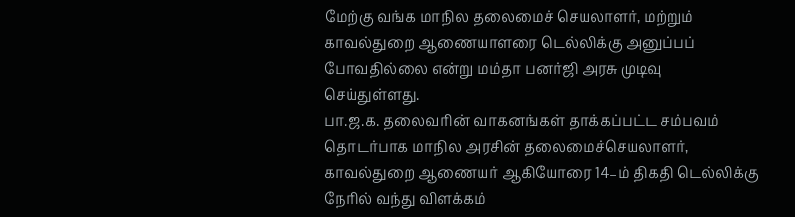மேற்கு வங்க மாநில தலைமைச் செயலாளர், மற்றும் காவல்துறை ஆணையாளரை டெல்லிக்கு அனுப்பப் போவதில்லை என்று மம்தா பனர்ஜி அரசு முடிவு செய்துள்ளது.
பா.ஜ.க. தலைவரின் வாகனங்கள் தாக்கப்பட்ட சம்பவம் தொடர்பாக மாநில அரசின் தலைமைச்செயலாளர், காவல்துறை ஆணையர் ஆகியோரை 14–ம் திகதி டெல்லிக்கு நேரில் வந்து விளக்கம்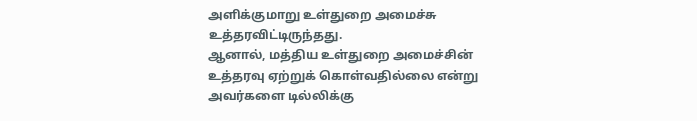அளிக்குமாறு உள்துறை அமைச்சு உத்தரவிட்டிருந்தது.
ஆனால், மத்திய உள்துறை அமைச்சின் உத்தரவு ஏற்றுக் கொள்வதில்லை என்று அவர்களை டில்லிக்கு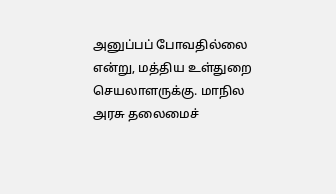அனுப்பப் போவதில்லை என்று, மத்திய உள்துறை செயலாளருக்கு. மாநில அரசு தலைமைச்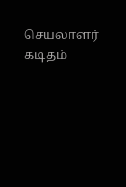செயலாளர் கடிதம்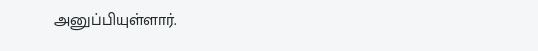அனுப்பியுள்ளார்.